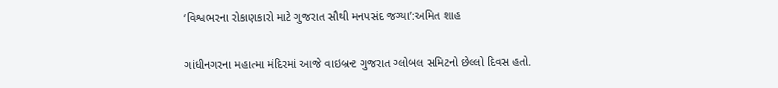‘વિશ્વભરના રોકાણકારો માટે ગુજરાત સૌથી મનપસંદ જગ્યા’:અમિત શાહ

ગાંધીનગરના મહાત્મા મંદિરમાં આજે વાઇબ્રન્ટ ગુજરાત ગ્લોબલ સમિટનો છેલ્લો દિવસ હતો.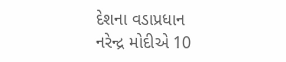દેશના વડાપ્રધાન નરેન્દ્ર મોદીએ 10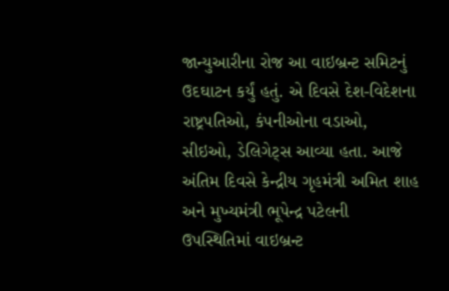જાન્યુઆરીના રોજ આ વાઇબ્રન્ટ સમિટનું ઉદઘાટન કર્યું હતું. એ દિવસે દેશ-વિદેશના રાષ્ટ્રપતિઓ, કંપનીઓના વડાઓ, સીઇઓ, ડેલિગેટ્સ આવ્યા હતા. આજે અંતિમ દિવસે કેન્દ્રીય ગૃહમંત્રી અમિત શાહ અને મુખ્યમંત્રી ભૂપેન્દ્ર પટેલની ઉપસ્થિતિમાં વાઇબ્રન્ટ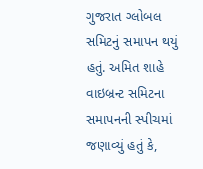ગુજરાત ગ્લોબલ સમિટનું સમાપન થયું હતું. અમિત શાહે વાઇબ્રન્ટ સમિટના સમાપનની સ્પીચમાં જણાવ્યું હતું કે,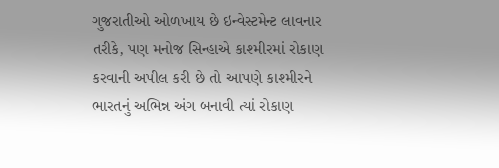ગુજરાતીઓ ઓળખાય છે ઇન્વેસ્ટમેન્ટ લાવનાર તરીકે, પણ મનોજ સિન્હાએ કાશ્મીરમાં રોકાણ કરવાની અપીલ કરી છે તો આપણે કાશ્મીરને ભારતનું અભિન્ન અંગ બનાવી ત્યાં રોકાણ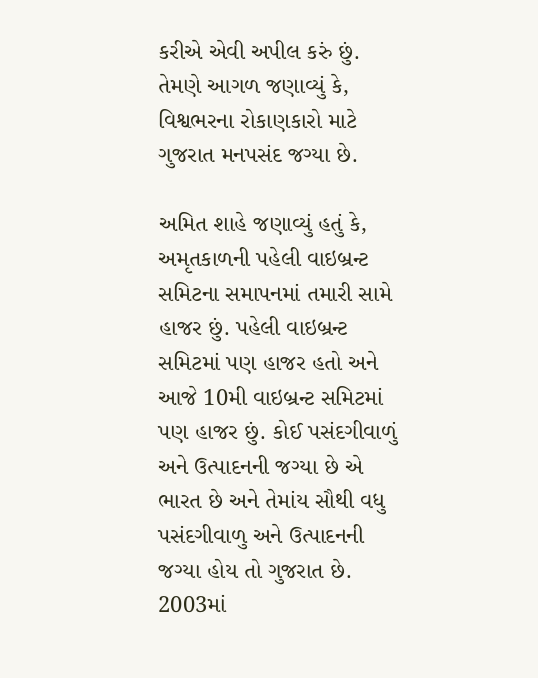કરીએ એવી અપીલ કરું છું. તેમણે આગળ જણાવ્યું કે, વિશ્વભરના રોકાણકારો માટે ગુજરાત મનપસંદ જગ્યા છે.

અમિત શાહે જણાવ્યું હતું કે, અમૃતકાળની પહેલી વાઇબ્રન્ટ સમિટના સમાપનમાં તમારી સામે હાજર છું. પહેલી વાઇબ્રન્ટ સમિટમાં પણ હાજર હતો અને આજે 10મી વાઇબ્રન્ટ સમિટમાં પણ હાજર છું. કોઈ પસંદગીવાળું અને ઉત્પાદનની જગ્યા છે એ ભારત છે અને તેમાંય સૌથી વધુ પસંદગીવાળુ અને ઉત્પાદનની જગ્યા હોય તો ગુજરાત છે. 2003માં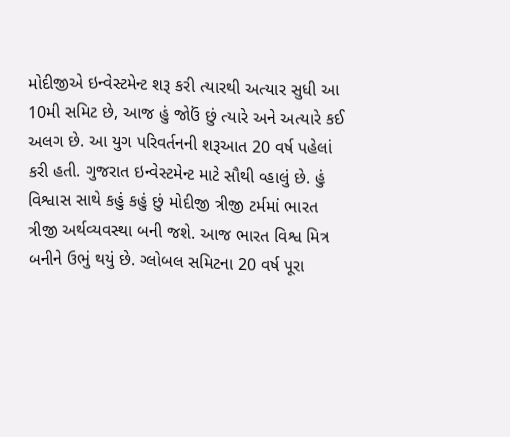મોદીજીએ ઇન્વેસ્ટમેન્ટ શરૂ કરી ત્યારથી અત્યાર સુધી આ 10મી સમિટ છે, આજ હું જોઉં છું ત્યારે અને અત્યારે કઈ અલગ છે. આ યુગ પરિવર્તનની શરૂઆત 20 વર્ષ પહેલાં કરી હતી. ગુજરાત ઇન્વેસ્ટમેન્ટ માટે સૌથી વ્હાલું છે. હું વિશ્વાસ સાથે કહું કહું છું મોદીજી ત્રીજી ટર્મમાં ભારત ત્રીજી અર્થવ્યવસ્થા બની જશે. આજ ભારત વિશ્વ મિત્ર બનીને ઉભું થયું છે. ગ્લોબલ સમિટના 20 વર્ષ પૂરા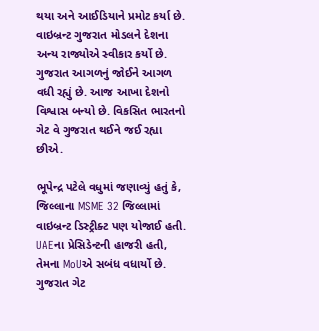થયા અને આઈડિયાને પ્રમોટ કર્યા છે. વાઇબ્રન્ટ ગુજરાત મોડલને દેશના અન્ય રાજ્યોએ સ્વીકાર કર્યો છે. ગુજરાત આગળનું જોઈને આગળ વધી રહ્યું છે. આજ આખા દેશનો વિશ્વાસ બન્યો છે. વિકસિત ભારતનો ગેટ વે ગુજરાત થઈને જઈ રહ્યા છીએ.

ભૂપેન્દ્ર પટેલે વધુમાં જણાવ્યું હતું કે, જિલ્લાના MSME 32 જિલ્લામાં વાઇબ્રન્ટ ડિસ્ટ્રીક્ટ પણ યોજાઈ હતી. UAEના પ્રેસિડેન્ટની હાજરી હતી, તેમના MoUએ સબંધ વધાર્યો છે. ગુજરાત ગેટ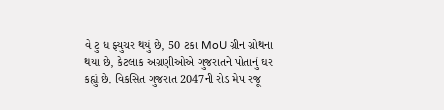વે ટુ ધ ફ્યુચર થયું છે, 50 ટકા MoU ગ્રીન ગ્રોથના થયા છે, કેટલાક અગ્રણીઓએ ગુજરાતને પોતાનું ઘર કહ્યું છે. વિકસિત ગુજરાત 2047ની રોડ મેપ રજૂ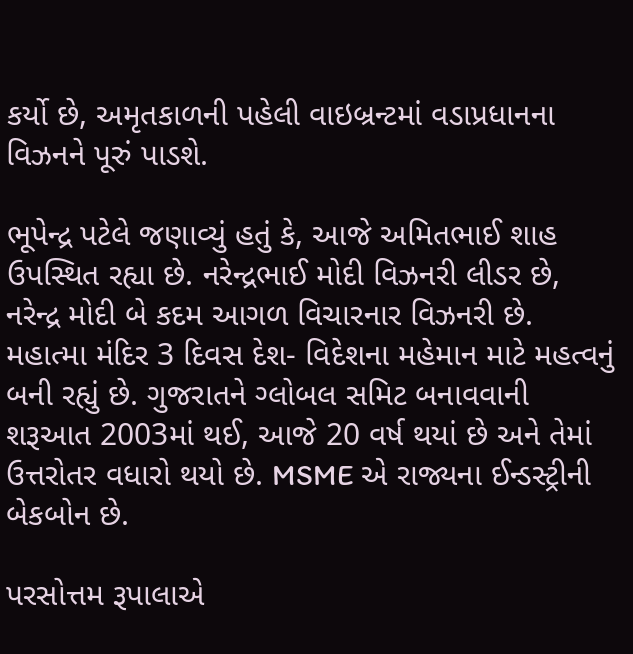કર્યો છે, અમૃતકાળની પહેલી વાઇબ્રન્ટમાં વડાપ્રધાનના વિઝનને પૂરું પાડશે.

ભૂપેન્દ્ર પટેલે જણાવ્યું હતું કે, આજે અમિતભાઈ શાહ ઉપસ્થિત રહ્યા છે. નરેન્દ્રભાઈ મોદી વિઝનરી લીડર છે, નરેન્દ્ર મોદી બે કદમ આગળ વિચારનાર વિઝનરી છે. મહાત્મા મંદિર 3 દિવસ દેશ- વિદેશના મહેમાન માટે મહત્વનું બની રહ્યું છે. ગુજરાતને ગ્લોબલ સમિટ બનાવવાની શરૂઆત 2003માં થઈ, આજે 20 વર્ષ થયાં છે અને તેમાં ઉત્તરોતર વધારો થયો છે. MSME એ રાજ્યના ઈન્ડસ્ટ્રીની બેકબોન છે.

પરસોત્તમ રૂપાલાએ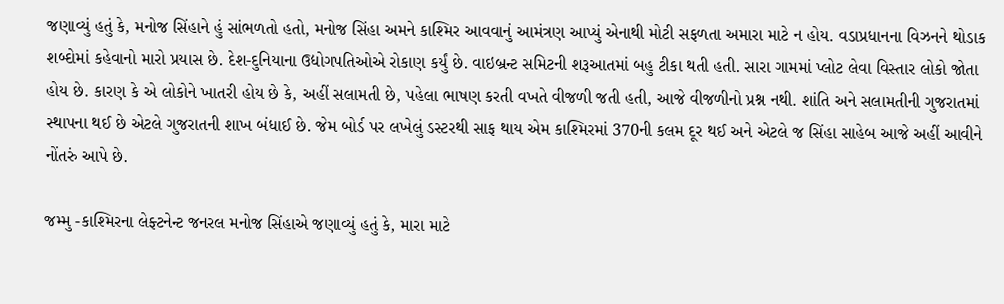જણાવ્યું હતું કે, મનોજ સિંહાને હું સાંભળતો હતો, મનોજ સિંહા અમને કાશ્મિર આવવાનું આમંત્રણ આપ્યું એનાથી મોટી સફળતા અમારા માટે ન હોય. વડાપ્રધાનના વિઝનને થોડાક શબ્દોમાં કહેવાનો મારો પ્રયાસ છે. દેશ-દુનિયાના ઉદ્યોગપતિઓએ રોકાણ કર્યું છે. વાઇબ્રન્ટ સમિટની શરૂઆતમાં બહુ ટીકા થતી હતી. સારા ગામમાં પ્લોટ લેવા વિસ્તાર લોકો જોતા હોય છે. કારણ કે એ લોકોને ખાતરી હોય છે કે, અહીં સલામતી છે, પહેલા ભાષણ કરતી વખતે વીજળી જતી હતી, આજે વીજળીનો પ્રશ્ન નથી. શાંતિ અને સલામતીની ગુજરાતમાં સ્થાપના થઈ છે એટલે ગુજરાતની શાખ બંધાઈ છે. જેમ બોર્ડ પર લખેલું ડસ્ટરથી સાફ થાય એમ કાશ્મિરમાં 370ની કલમ દૂર થઈ અને એટલે જ સિંહા સાહેબ આજે અહીં આવીને નોંતરું આપે છે.

જમ્મુ -કાશ્મિરના લેફ્ટનેન્ટ જનરલ મનોજ સિંહાએ જણાવ્યું હતું કે, મારા માટે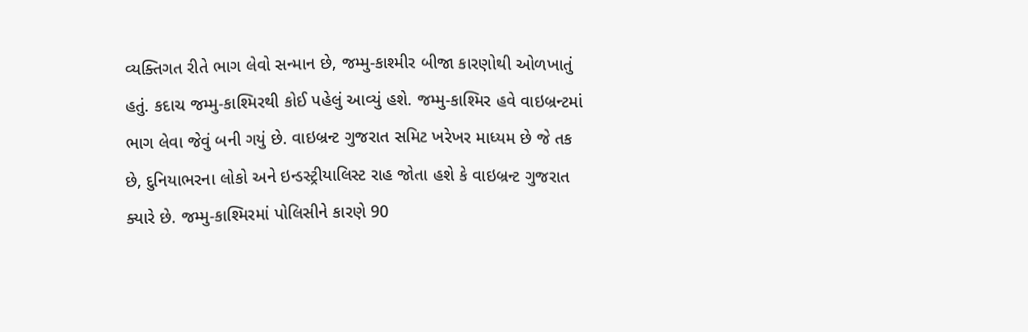વ્યક્તિગત રીતે ભાગ લેવો સન્માન છે, જમ્મુ-કાશ્મીર બીજા કારણોથી ઓળખાતું હતું. કદાચ જમ્મુ-કાશ્મિરથી કોઈ પહેલું આવ્યું હશે. જમ્મુ-કાશ્મિર હવે વાઇબ્રન્ટમાં ભાગ લેવા જેવું બની ગયું છે. વાઇબ્રન્ટ ગુજરાત સમિટ ખરેખર માધ્યમ છે જે તક છે, દુનિયાભરના લોકો અને ઇન્ડસ્ટ્રીયાલિસ્ટ રાહ જોતા હશે કે વાઇબ્રન્ટ ગુજરાત ક્યારે છે. જમ્મુ-કાશ્મિરમાં પોલિસીને કારણે 90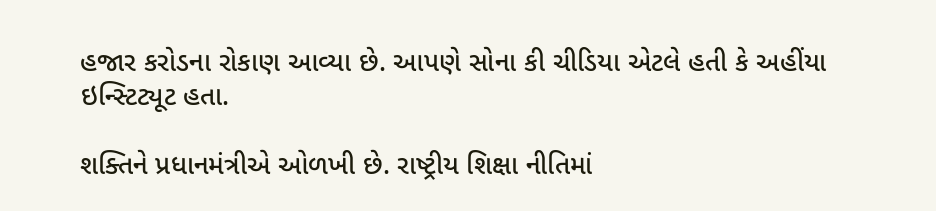હજાર કરોડના રોકાણ આવ્યા છે. આપણે સોના કી ચીડિયા એટલે હતી કે અહીંયા ઇન્સ્ટિટ્યૂટ હતા.

શક્તિને પ્રધાનમંત્રીએ ઓળખી છે. રાષ્ટ્રીય શિક્ષા નીતિમાં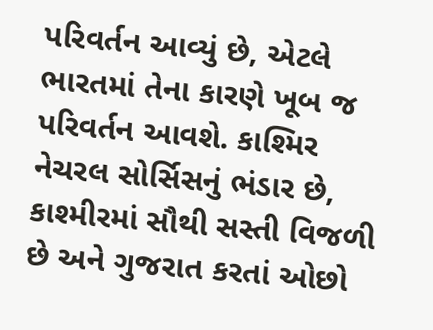પરિવર્તન આવ્યું છે, એટલે ભારતમાં તેના કારણે ખૂબ જ પરિવર્તન આવશે. કાશ્મિર નેચરલ સોર્સિસનું ભંડાર છે, કાશ્મીરમાં સૌથી સસ્તી વિજળી છે અને ગુજરાત કરતાં ઓછો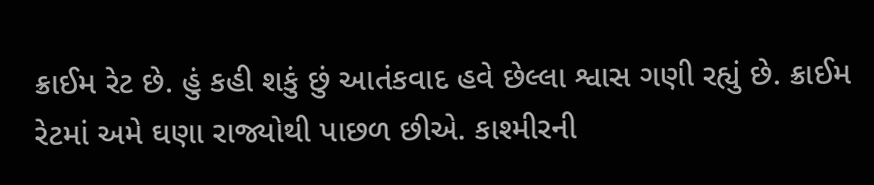ક્રાઈમ રેટ છે. હું કહી શકું છું આતંકવાદ હવે છેલ્લા શ્વાસ ગણી રહ્યું છે. ક્રાઈમ રેટમાં અમે ઘણા રાજ્યોથી પાછળ છીએ. કાશ્મીરની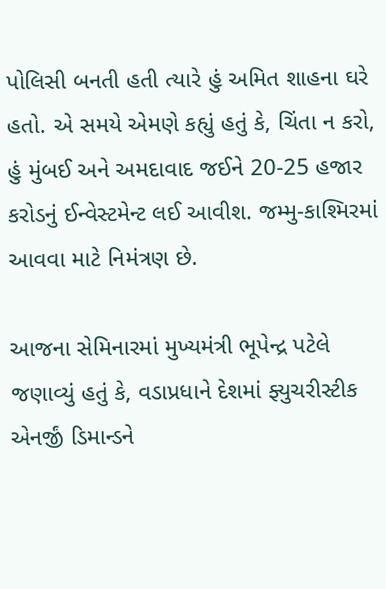પોલિસી બનતી હતી ત્યારે હું અમિત શાહના ઘરે હતો. એ સમયે એમણે કહ્યું હતું કે, ચિંતા ન કરો, હું મુંબઈ અને અમદાવાદ જઈને 20-25 હજાર કરોડનું ઈન્વેસ્ટમેન્ટ લઈ આવીશ. જમ્મુ-કાશ્મિરમાં આવવા માટે નિમંત્રણ છે.

આજના સેમિનારમાં મુખ્યમંત્રી ભૂપેન્દ્ર પટેલે જણાવ્યું હતું કે, વડાપ્રધાને દેશમાં ફ્યુચરીસ્ટીક એનર્જીં ડિમાન્ડને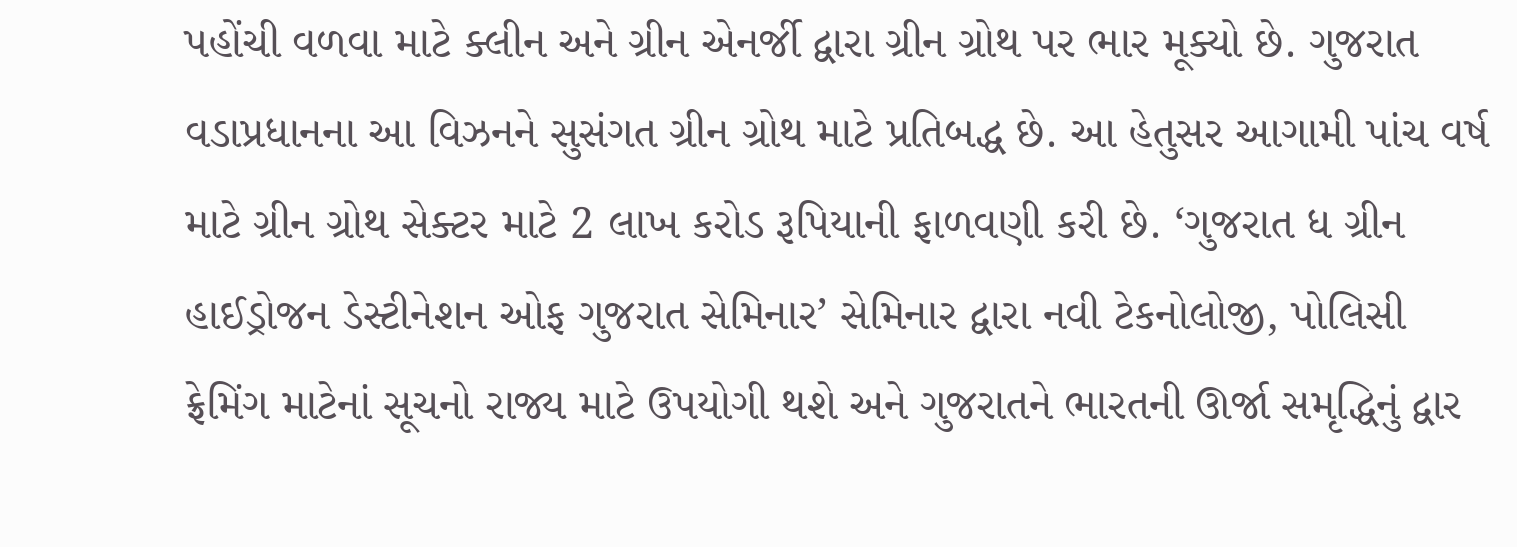પહોંચી વળવા માટે ક્લીન અને ગ્રીન એનર્જી દ્વારા ગ્રીન ગ્રોથ પર ભાર મૂક્યો છે. ગુજરાત વડાપ્રધાનના આ વિઝનને સુસંગત ગ્રીન ગ્રોથ માટે પ્રતિબદ્ધ છે. આ હેતુસર આગામી પાંચ વર્ષ માટે ગ્રીન ગ્રોથ સેક્ટર માટે 2 લાખ કરોડ રૂપિયાની ફાળવણી કરી છે. ‘ગુજરાત ધ ગ્રીન હાઈડ્રોજન ડેસ્ટીનેશન ઓફ ગુજરાત સેમિનાર’ સેમિનાર દ્વારા નવી ટેકનોલોજી, પોલિસી ફ્રેમિંગ માટેનાં સૂચનો રાજ્ય માટે ઉપયોગી થશે અને ગુજરાતને ભારતની ઊર્જા સમૃદ્ધિનું દ્વાર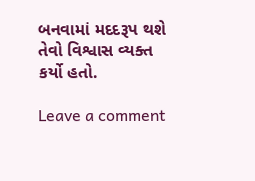બનવામાં મદદરૂપ થશે તેવો વિશ્વાસ વ્યક્ત કર્યો હતો.

Leave a comment